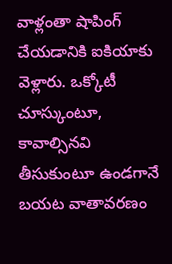వాళ్లంతా షాపింగ్ చేయడానికి ఐకియాకు వెళ్లారు. ఒక్కోటీ చూస్కుంటూ, కావాల్సినవి తీసుకుంటూ ఉండగానే బయట వాతావరణం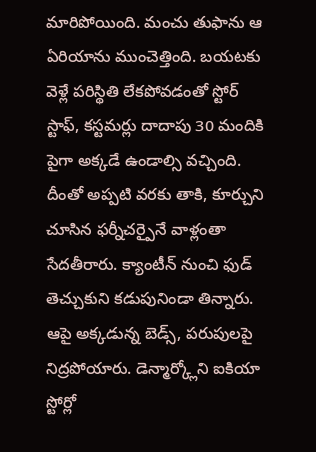మారిపోయింది. మంచు తుఫాను ఆ ఏరియాను ముంచెత్తింది. బయటకు వెళ్లే పరిస్థితి లేకపోవడంతో స్టోర్ స్టాఫ్, కస్టమర్లు దాదాపు 30 మందికి పైగా అక్కడే ఉండాల్సి వచ్చింది. దీంతో అప్పటి వరకు తాకి, కూర్చుని చూసిన ఫర్నీచర్పైనే వాళ్లంతా సేదతీరారు. క్యాంటీన్ నుంచి ఫుడ్ తెచ్చుకుని కడుపునిండా తిన్నారు. ఆపై అక్కడున్న బెడ్స్, పరుపులపై నిద్రపోయారు. డెన్మార్క్లోని ఐకియా స్టోర్లో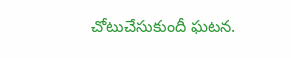చోటుచేసుకుందీ ఘటన.